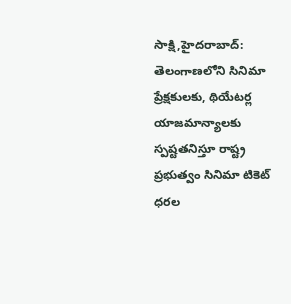సాక్షి,హైదరాబాద్: తెలంగాణలోని సినిమా ప్రేక్షకులకు, థియేటర్ల యాజమాన్యాలకు స్పష్టతనిస్తూ రాష్ట్ర ప్రభుత్వం సినిమా టికెట్ ధరల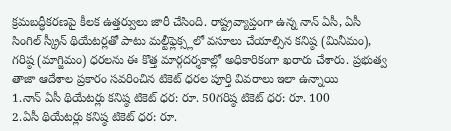క్రమబద్ధీకరణపై కీలక ఉత్తర్వులు జారీ చేసింది. రాష్ట్రవ్యాప్తంగా ఉన్న నాన్ ఏసీ, ఏసీ సింగిల్ స్క్రీన్ థియేటర్లతో పాటు మల్టీఫ్లెక్స్లలో వసూలు చేయాల్సిన కనిష్ఠ (మినీమం), గరిష్ఠ (మాగ్జిమం) ధరలను ఈ కొత్త మార్గదర్శకాల్లో అధికారికంగా ఖరారు చేశారు. ప్రభుత్వ తాజా ఆదేశాల ప్రకారం సవరించిన టికెట్ ధరల పూర్తి వివరాలు ఇలా ఉన్నాయి
1.నాన్ ఏసీ థియేటర్లు కనిష్ఠ టికెట్ ధర: రూ. 50గరిష్ఠ టికెట్ ధర: రూ. 100
2.ఏసీ థియేటర్లు కనిష్ఠ టికెట్ ధర: రూ.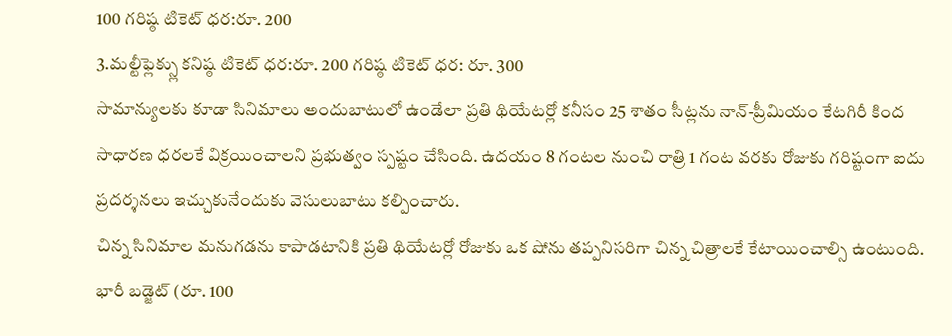100 గరిష్ఠ టికెట్ ధర:రూ. 200
3.మల్టీఫ్లెక్స్లు కనిష్ఠ టికెట్ ధర:రూ. 200 గరిష్ఠ టికెట్ ధర: రూ. 300
సామాన్యులకు కూడా సినిమాలు అందుబాటులో ఉండేలా ప్రతి థియేటర్లో కనీసం 25 శాతం సీట్లను నాన్-ప్రీమియం కేటగిరీ కింద సాధారణ ధరలకే విక్రయించాలని ప్రభుత్వం స్పష్టం చేసింది. ఉదయం 8 గంటల నుంచి రాత్రి 1 గంట వరకు రోజుకు గరిష్టంగా ఐదు ప్రదర్శనలు ఇచ్చుకునేందుకు వెసులుబాటు కల్పించారు.
చిన్న సినిమాల మనుగడను కాపాడటానికి ప్రతి థియేటర్లో రోజుకు ఒక షోను తప్పనిసరిగా చిన్న చిత్రాలకే కేటాయించాల్సి ఉంటుంది. భారీ బడ్జెట్ (రూ. 100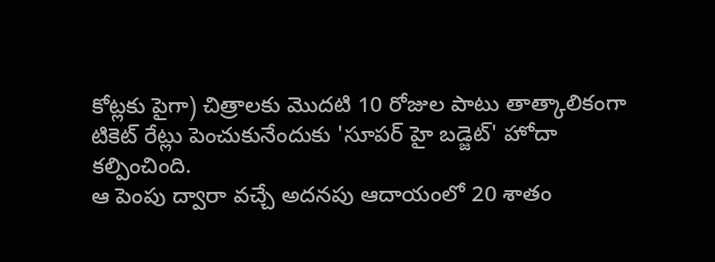కోట్లకు పైగా) చిత్రాలకు మొదటి 10 రోజుల పాటు తాత్కాలికంగా టికెట్ రేట్లు పెంచుకునేందుకు 'సూపర్ హై బడ్జెట్' హోదా కల్పించింది.
ఆ పెంపు ద్వారా వచ్చే అదనపు ఆదాయంలో 20 శాతం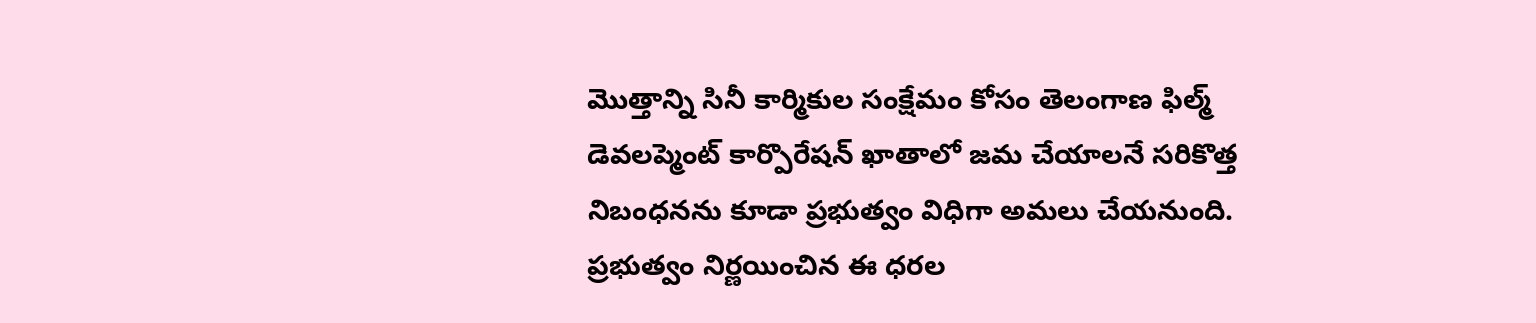మొత్తాన్ని సినీ కార్మికుల సంక్షేమం కోసం తెలంగాణ ఫిల్మ్ డెవలప్మెంట్ కార్పొరేషన్ ఖాతాలో జమ చేయాలనే సరికొత్త నిబంధనను కూడా ప్రభుత్వం విధిగా అమలు చేయనుంది. ప్రభుత్వం నిర్ణయించిన ఈ ధరల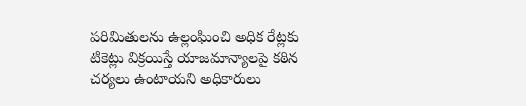పరిమితులను ఉల్లంఘించి అధిక రేట్లకు టికెట్లు విక్రయిస్తే యాజమాన్యాలపై కఠిన చర్యలు ఉంటాయని అధికారులు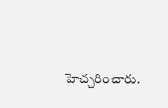హెచ్చరించారు.